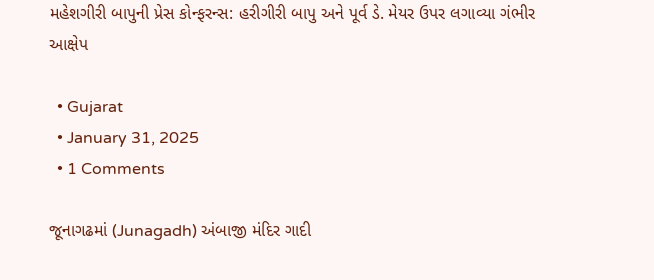મહેશગીરી બાપુની પ્રેસ કોન્ફરન્સ: હરીગીરી બાપુ અને પૂર્વ ડે. મેયર ઉપર લગાવ્યા ગંભીર આક્ષેપ

  • Gujarat
  • January 31, 2025
  • 1 Comments

જૂનાગઢમાં (Junagadh) અંબાજી મંદિર ગાદી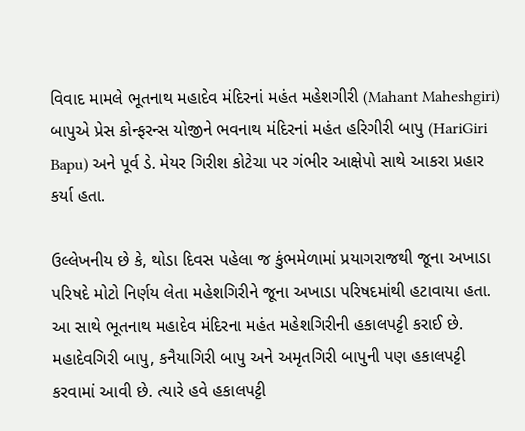વિવાદ મામલે ભૂતનાથ મહાદેવ મંદિરનાં મહંત મહેશગીરી (Mahant Maheshgiri) બાપુએ પ્રેસ કોન્ફરન્સ યોજીને ભવનાથ મંદિરનાં મહંત હરિગીરી બાપુ (HariGiri Bapu) અને પૂર્વ ડે. મેયર ગિરીશ કોટેચા પર ગંભીર આક્ષેપો સાથે આકરા પ્રહાર કર્યા હતા.

ઉલ્લેખનીય છે કે, થોડા દિવસ પહેલા જ કુંભમેળામાં પ્રયાગરાજથી જૂના અખાડા પરિષદે મોટો નિર્ણય લેતા મહેશગિરીને જૂના અખાડા પરિષદમાંથી હટાવાયા હતા. આ સાથે ભૂતનાથ મહાદેવ મંદિરના મહંત મહેશગિરીની હકાલપટ્ટી કરાઈ છે. મહાદેવગિરી બાપુ, કનૈયાગિરી બાપુ અને અમૃતગિરી બાપુની પણ હકાલપટ્ટી કરવામાં આવી છે. ત્યારે હવે હકાલપટ્ટી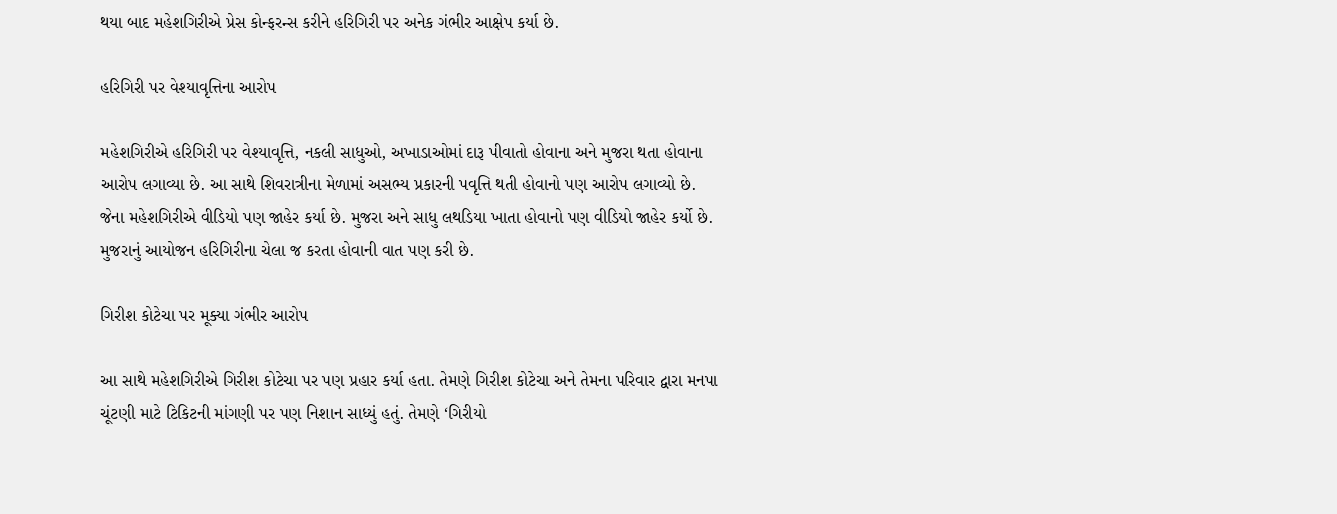થયા બાદ મહેશગિરીએ પ્રેસ કોન્ફરન્સ કરીને હરિગિરી પર અનેક ગંભીર આક્ષેપ કર્યા છે.

હરિગિરી પર વેશ્યાવૃત્તિના આરોપ

મહેશગિરીએ હરિગિરી પર વેશ્યાવૃત્તિ, નકલી સાધુઓ, અખાડાઓમાં દારૂ પીવાતો હોવાના અને મુજરા થતા હોવાના આરોપ લગાવ્યા છે. આ સાથે શિવરાત્રીના મેળામાં અસભ્ય પ્રકારની પવૃત્તિ થતી હોવાનો પણ આરોપ લગાવ્યો છે. જેના મહેશગિરીએ વીડિયો પણ જાહેર કર્યા છે. મુજરા અને સાધુ લથડિયા ખાતા હોવાનો પણ વીડિયો જાહેર કર્યો છે. મુજરાનું આયોજન હરિગિરીના ચેલા જ કરતા હોવાની વાત પણ કરી છે.

ગિરીશ કોટેચા પર મૂક્યા ગંભીર આરોપ

આ સાથે મહેશગિરીએ ગિરીશ કોટેચા પર પણ પ્રહાર કર્યા હતા. તેમણે ગિરીશ કોટેચા અને તેમના પરિવાર દ્વારા મનપા ચૂંટણી માટે ટિકિટની માંગણી પર પણ નિશાન સાધ્યું હતું. તેમણે ‘ગિરીયો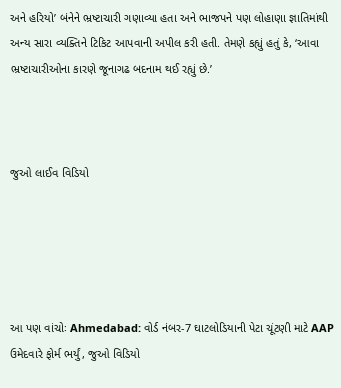અને હરિયો’ બંનેને ભ્રષ્ટાચારી ગણાવ્યા હતા અને ભાજપને પણ લોહાણા જ્ઞાતિમાંથી અન્ય સારા વ્યક્તિને ટિકિટ આપવાની અપીલ કરી હતી. તેમણે કહ્યું હતું કે, ‘આવા ભ્રષ્ટાચારીઓના કારણે જૂનાગઢ બદનામ થઈ રહ્યું છે.’



જુઓ લાઈવ વિડિયો





આ પણ વાંચોઃ Ahmedabad: વોર્ડ નંબર-7 ઘાટલોડિયાની પેટા ચૂંટણી માટે AAP ઉમેદવારે ફોર્મ ભર્યું, જુઓ વિડિયો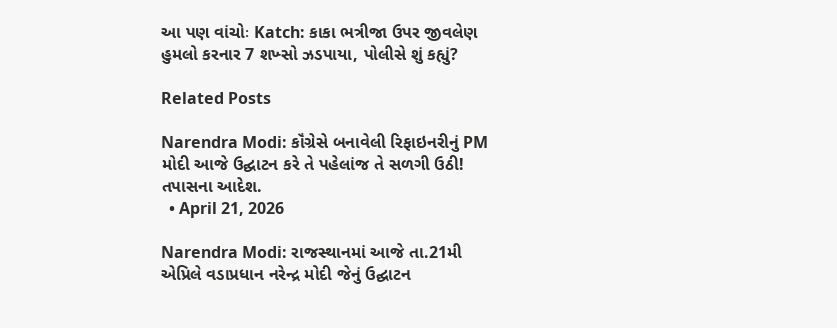આ પણ વાંચોઃ Katch: કાકા ભત્રીજા ઉપર જીવલેણ હુમલો કરનાર 7 શખ્સો ઝડપાયા, પોલીસે શું કહ્યું?

Related Posts

Narendra Modi: કૉંગ્રેસે બનાવેલી રિફાઇનરીનું PM મોદી આજે ઉદ્ઘાટન કરે તે પહેલાંજ તે સળગી ઉઠી! તપાસના આદેશ.
  • April 21, 2026

Narendra Modi: રાજસ્થાનમાં આજે તા.21મી એપ્રિલે વડાપ્રધાન નરેન્દ્ર મોદી જેનું ઉદ્ઘાટન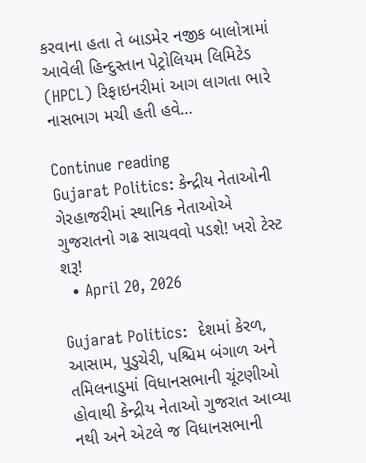કરવાના હતા તે બાડમેર નજીક બાલોત્રામાં આવેલી હિન્દુસ્તાન પેટ્રોલિયમ લિમિટેડ (HPCL) રિફાઇનરીમાં આગ લાગતા ભારે નાસભાગ મચી હતી હવે…

Continue reading
Gujarat Politics: કેન્દ્રીય નેતાઓની ગેરહાજરીમાં સ્થાનિક નેતાઓએ ગુજરાતનો ગઢ સાચવવો પડશે! ખરો ટેસ્ટ શરૂ!
  • April 20, 2026

Gujarat Politics:  દેશમાં કેરળ, આસામ, પુડુચેરી, પશ્ચિમ બંગાળ અને તમિલનાડુમાં વિધાનસભાની ચૂંટણીઓ હોવાથી કેન્દ્રીય નેતાઓ ગુજરાત આવ્યા નથી અને એટલે જ વિધાનસભાની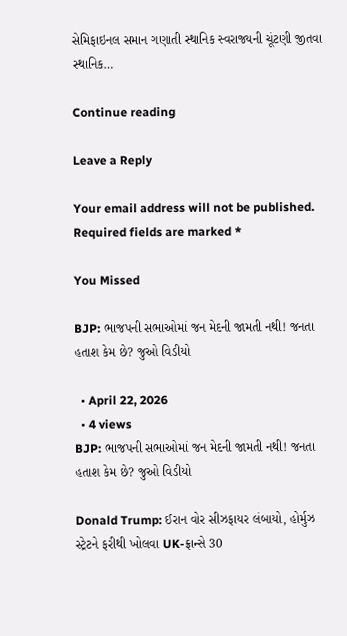સેમિફાઇનલ સમાન ગણાતી સ્થાનિક સ્વરાજ્યની ચૂંટણી જીતવા સ્થાનિક…

Continue reading

Leave a Reply

Your email address will not be published. Required fields are marked *

You Missed

BJP: ભાજપની સભાઓમાં જન મેદની જામતી નથી! જનતા હતાશ કેમ છે? જુઓ વિડીયો

  • April 22, 2026
  • 4 views
BJP: ભાજપની સભાઓમાં જન મેદની જામતી નથી! જનતા હતાશ કેમ છે? જુઓ વિડીયો

Donald Trump: ઈરાન વોર સીઝફાયર લંબાયો, હોર્મુઝ સ્ટ્રેટને ફરીથી ખોલવા UK-ફ્રાન્સે 30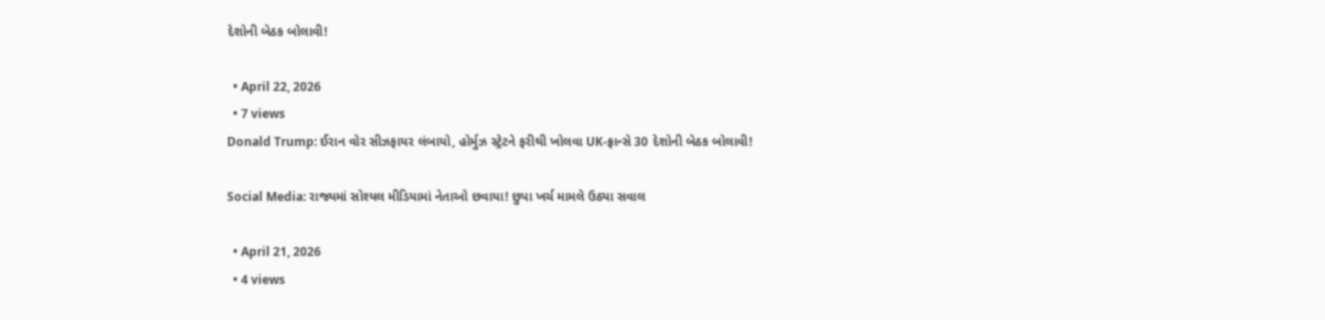દેશોની બેઠક બોલાવી!

  • April 22, 2026
  • 7 views
Donald Trump: ઈરાન વોર સીઝફાયર લંબાયો, હોર્મુઝ સ્ટ્રેટને ફરીથી ખોલવા UK-ફ્રાન્સે 30 દેશોની બેઠક બોલાવી!

Social Media: રાજ્યમાં સોશ્યલ મીડિયામાં નેતાઓ છવાયા! છુપા ખર્ચ મામલે ઉઠ્યા સવાલ

  • April 21, 2026
  • 4 views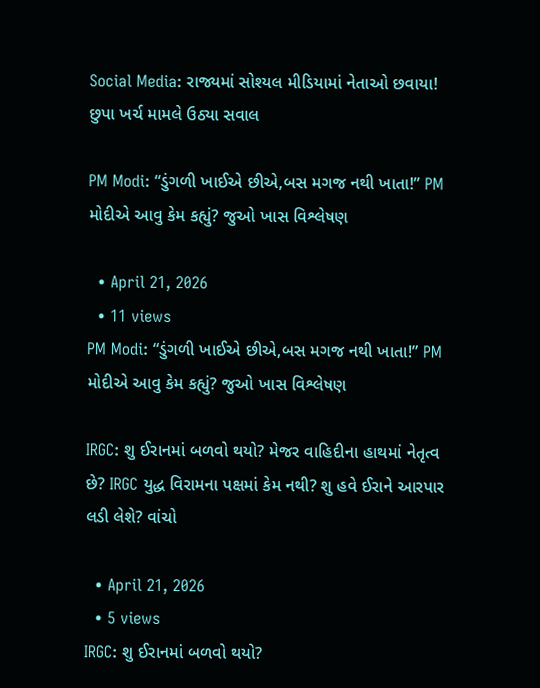Social Media: રાજ્યમાં સોશ્યલ મીડિયામાં નેતાઓ છવાયા! છુપા ખર્ચ મામલે ઉઠ્યા સવાલ

PM Modi: “ડુંગળી ખાઈએ છીએ,બસ મગજ નથી ખાતા!” PM મોદીએ આવુ કેમ કહ્યું? જુઓ ખાસ વિશ્લેષણ

  • April 21, 2026
  • 11 views
PM Modi: “ડુંગળી ખાઈએ છીએ,બસ મગજ નથી ખાતા!” PM મોદીએ આવુ કેમ કહ્યું? જુઓ ખાસ વિશ્લેષણ

IRGC: શુ ઈરાનમાં બળવો થયો? મેજર વાહિદીના હાથમાં નેતૃત્વ છે? IRGC યુદ્ધ વિરામના પક્ષમાં કેમ નથી? શુ હવે ઈરાને આરપાર લડી લેશે? વાંચો

  • April 21, 2026
  • 5 views
IRGC: શુ ઈરાનમાં બળવો થયો?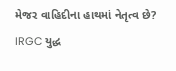મેજર વાહિદીના હાથમાં નેતૃત્વ છે? IRGC યુદ્ધ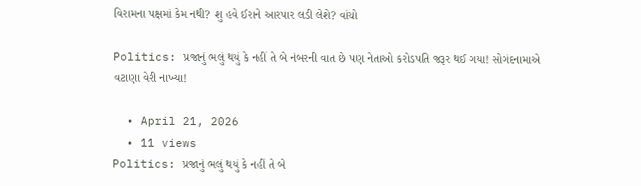વિરામના પક્ષમાં કેમ નથી? શુ હવે ઈરાને આરપાર લડી લેશે? વાંચો

Politics: પ્રજાનું ભલું થયું કે નહીં તે બે નંબરની વાત છે પણ નેતાઓ કરોડપતિ જરૂર થઈ ગયા! સોગંદનામાએ વટાણા વેરી નાખ્યા!

  • April 21, 2026
  • 11 views
Politics: પ્રજાનું ભલું થયું કે નહીં તે બે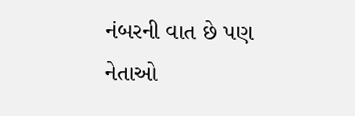નંબરની વાત છે પણ નેતાઓ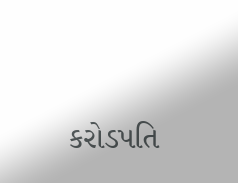કરોડપતિ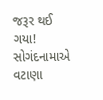જરૂર થઈ ગયા! સોગંદનામાએ વટાણા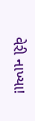વેરી નાખ્યા!